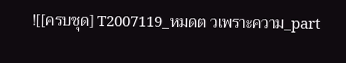![[ครบชุด] T2007119_หมดต วเพราะความ_part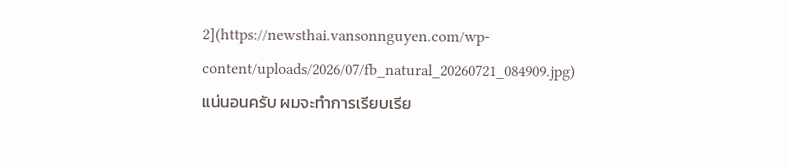2](https://newsthai.vansonnguyen.com/wp-content/uploads/2026/07/fb_natural_20260721_084909.jpg)
แน่นอนครับ ผมจะทำการเรียบเรีย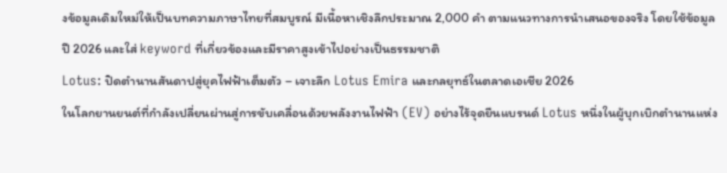งข้อมูลเดิมใหม่ให้เป็นบทความภาษาไทยที่สมบูรณ์ มีเนื้อหาเชิงลึกประมาณ 2,000 คำ ตามแนวทางการนำเสนอของจริง โดยใช้ข้อมูลปี 2026 และใส่ keyword ที่เกี่ยวข้องและมีราคาสูงเข้าไปอย่างเป็นธรรมชาติ
Lotus: ปิดตำนานสันดาปสู่ยุคไฟฟ้าเต็มตัว – เจาะลึก Lotus Emira และกลยุทธ์ในตลาดเอเชีย 2026
ในโลกยานยนต์ที่กำลังเปลี่ยนผ่านสู่การขับเคลื่อนด้วยพลังงานไฟฟ้า (EV) อย่างไร้จุดยืนแบรนด์ Lotus หนึ่งในผู้บุกเบิกตำนานแห่ง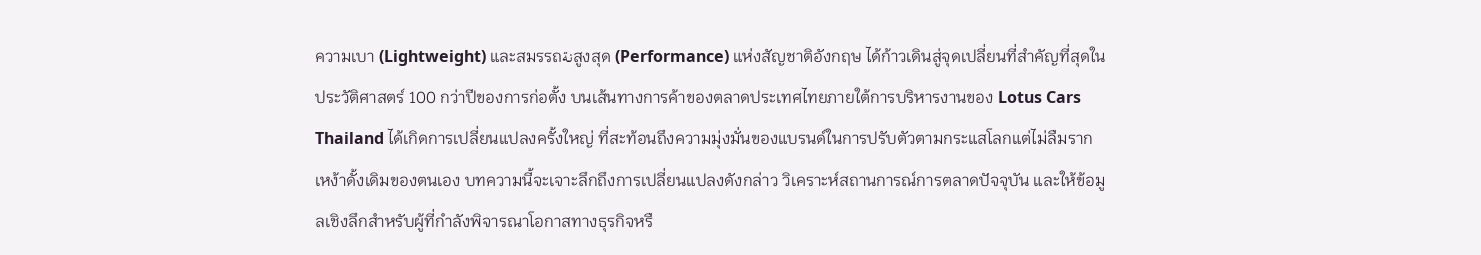ความเบา (Lightweight) และสมรรถنةสูงสุด (Performance) แห่งสัญชาติอังกฤษ ได้ก้าวเดินสู่จุดเปลี่ยนที่สำคัญที่สุดในประวัติศาสตร์ 100 กว่าปีของการก่อตั้ง บนเส้นทางการค้าของตลาดประเทศไทยภายใต้การบริหารงานของ Lotus Cars Thailand ได้เกิดการเปลี่ยนแปลงครั้งใหญ่ ที่สะท้อนถึงความมุ่งมั่นของแบรนด์ในการปรับตัวตามกระแสโลกแต่ไม่ลืมรากเหง้าดั้งเดิมของตนเอง บทความนี้จะเจาะลึกถึงการเปลี่ยนแปลงดังกล่าว วิเคราะห์สถานการณ์การตลาดปัจจุบัน และให้ข้อมูลเชิงลึกสำหรับผู้ที่กำลังพิจารณาโอกาสทางธุรกิจหรื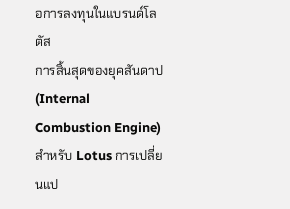อการลงทุนในแบรนด์โลตัส
การสิ้นสุดของยุคสันดาป (Internal Combustion Engine)
สำหรับ Lotus การเปลี่ยนแป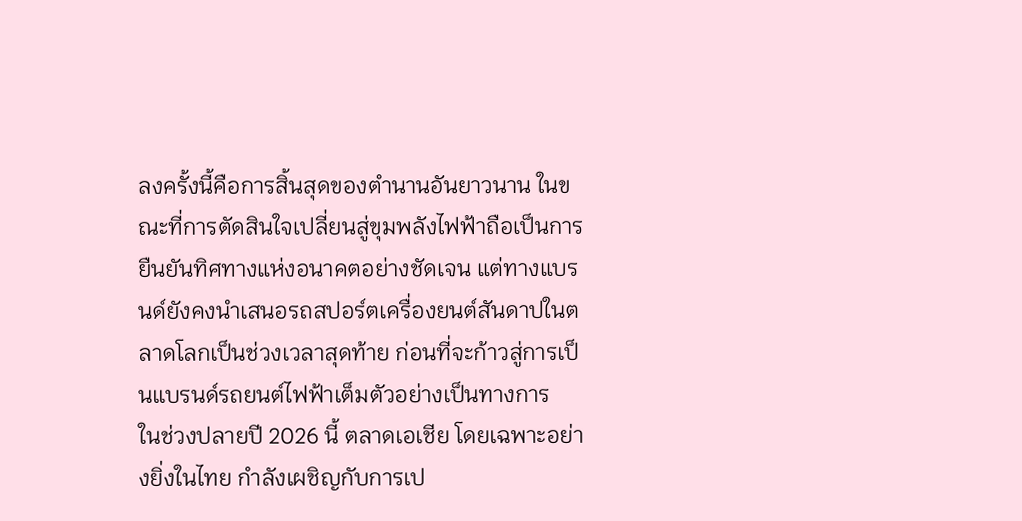ลงครั้งนี้คือการสิ้นสุดของตำนานอันยาวนาน ในขณะที่การตัดสินใจเปลี่ยนสู่ขุมพลังไฟฟ้าถือเป็นการยืนยันทิศทางแห่งอนาคตอย่างชัดเจน แต่ทางแบรนด์ยังคงนำเสนอรถสปอร์ตเครื่องยนต์สันดาปในตลาดโลกเป็นช่วงเวลาสุดท้าย ก่อนที่จะก้าวสู่การเป็นแบรนด์รถยนต์ไฟฟ้าเต็มตัวอย่างเป็นทางการ
ในช่วงปลายปี 2026 นี้ ตลาดเอเชีย โดยเฉพาะอย่างยิ่งในไทย กำลังเผชิญกับการเป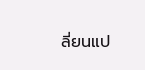ลี่ยนแป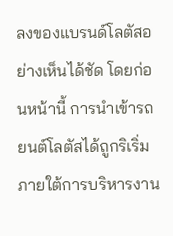ลงของแบรนด์โลตัสอย่างเห็นได้ชัด โดยก่อนหน้านี้ การนำเข้ารถยนต์โลตัสได้ถูกริเริ่มภายใต้การบริหารงาน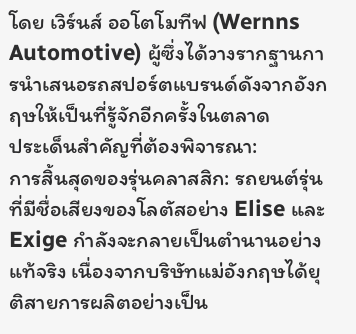โดย เวิร์นส์ ออโตโมทีฟ (Wernns Automotive) ผู้ซึ่งได้วางรากฐานการนำเสนอรถสปอร์ตแบรนด์ดังจากอังกฤษให้เป็นที่รู้จักอีกครั้งในตลาด
ประเด็นสำคัญที่ต้องพิจารณา:
การสิ้นสุดของรุ่นคลาสสิก: รถยนต์รุ่นที่มีชื่อเสียงของโลตัสอย่าง Elise และ Exige กำลังจะกลายเป็นตำนานอย่างแท้จริง เนื่องจากบริษัทแม่อังกฤษได้ยุติสายการผลิตอย่างเป็น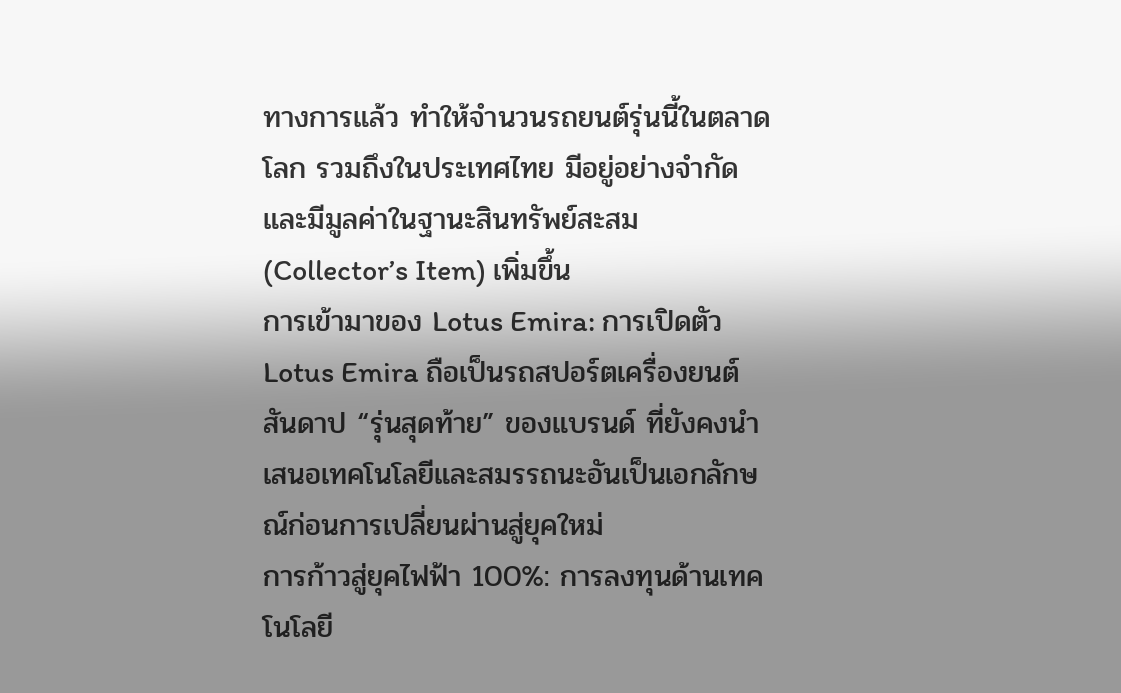ทางการแล้ว ทำให้จำนวนรถยนต์รุ่นนี้ในตลาดโลก รวมถึงในประเทศไทย มีอยู่อย่างจำกัด และมีมูลค่าในฐานะสินทรัพย์สะสม (Collector’s Item) เพิ่มขึ้น
การเข้ามาของ Lotus Emira: การเปิดตัว Lotus Emira ถือเป็นรถสปอร์ตเครื่องยนต์สันดาป “รุ่นสุดท้าย” ของแบรนด์ ที่ยังคงนำเสนอเทคโนโลยีและสมรรถนะอันเป็นเอกลักษณ์ก่อนการเปลี่ยนผ่านสู่ยุคใหม่
การก้าวสู่ยุคไฟฟ้า 100%: การลงทุนด้านเทคโนโลยี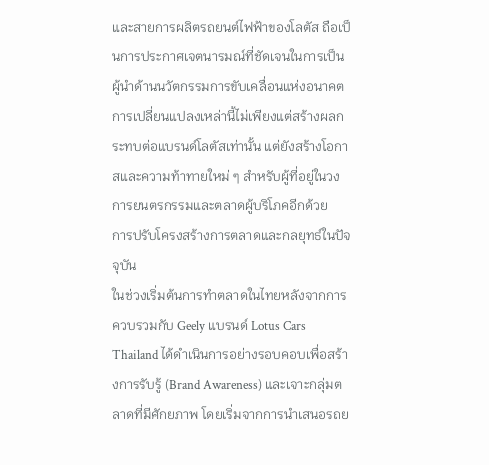และสายการผลิตรถยนต์ไฟฟ้าของโลตัส ถือเป็นการประกาศเจตนารมณ์ที่ชัดเจนในการเป็นผู้นำด้านนวัตกรรมการขับเคลื่อนแห่งอนาคต
การเปลี่ยนแปลงเหล่านี้ไม่เพียงแต่สร้างผลกระทบต่อแบรนด์โลตัสเท่านั้น แต่ยังสร้างโอกาสและความท้าทายใหม่ ๆ สำหรับผู้ที่อยู่ในวงการยนตรกรรมและตลาดผู้บริโภคอีกด้วย
การปรับโครงสร้างการตลาดและกลยุทธ์ในปัจจุบัน
ในช่วงเริ่มต้นการทำตลาดในไทยหลังจากการควบรวมกับ Geely แบรนด์ Lotus Cars Thailand ได้ดำเนินการอย่างรอบคอบเพื่อสร้างการรับรู้ (Brand Awareness) และเจาะกลุ่มตลาดที่มีศักยภาพ โดยเริ่มจากการนำเสนอรถย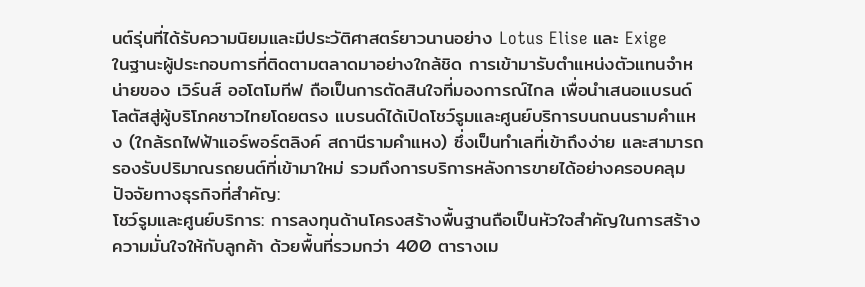นต์รุ่นที่ได้รับความนิยมและมีประวัติศาสตร์ยาวนานอย่าง Lotus Elise และ Exige
ในฐานะผู้ประกอบการที่ติดตามตลาดมาอย่างใกล้ชิด การเข้ามารับตำแหน่งตัวแทนจำหน่ายของ เวิร์นส์ ออโตโมทีฟ ถือเป็นการตัดสินใจที่มองการณ์ไกล เพื่อนำเสนอแบรนด์โลตัสสู่ผู้บริโภคชาวไทยโดยตรง แบรนด์ได้เปิดโชว์รูมและศูนย์บริการบนถนนรามคำแหง (ใกล้รถไฟฟ้าแอร์พอร์ตลิงค์ สถานีรามคำแหง) ซึ่งเป็นทำเลที่เข้าถึงง่าย และสามารถรองรับปริมาณรถยนต์ที่เข้ามาใหม่ รวมถึงการบริการหลังการขายได้อย่างครอบคลุม
ปัจจัยทางธุรกิจที่สำคัญ:
โชว์รูมและศูนย์บริการ: การลงทุนด้านโครงสร้างพื้นฐานถือเป็นหัวใจสำคัญในการสร้างความมั่นใจให้กับลูกค้า ด้วยพื้นที่รวมกว่า 400 ตารางเม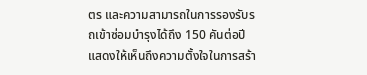ตร และความสามารถในการรองรับรถเข้าซ่อมบำรุงได้ถึง 150 คันต่อปี แสดงให้เห็นถึงความตั้งใจในการสร้า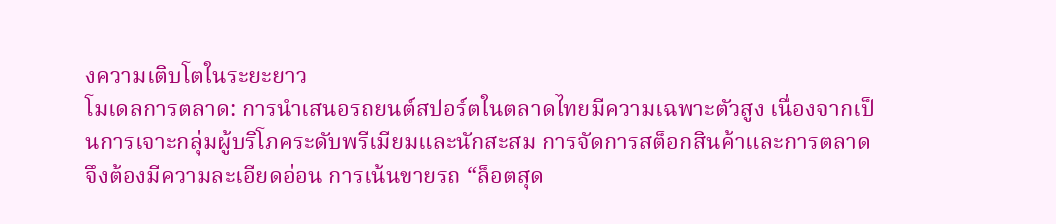งความเติบโตในระยะยาว
โมเดลการตลาด: การนำเสนอรถยนต์สปอร์ตในตลาดไทยมีความเฉพาะตัวสูง เนื่องจากเป็นการเจาะกลุ่มผู้บริโภคระดับพรีเมียมและนักสะสม การจัดการสต็อกสินค้าและการตลาดจึงต้องมีความละเอียดอ่อน การเน้นขายรถ “ล็อตสุด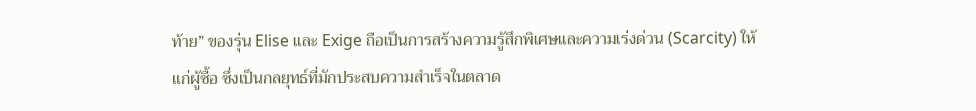ท้าย” ของรุ่น Elise และ Exige ถือเป็นการสร้างความรู้สึกพิเศษและความเร่งด่วน (Scarcity) ให้แก่ผู้ซื้อ ซึ่งเป็นกลยุทธ์ที่มักประสบความสำเร็จในตลาด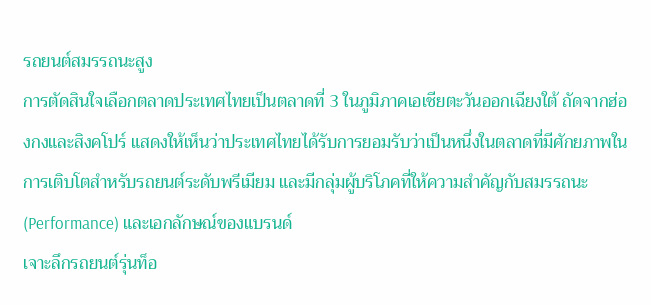รถยนต์สมรรถนะสูง
การตัดสินใจเลือกตลาดประเทศไทยเป็นตลาดที่ 3 ในภูมิภาคเอเชียตะวันออกเฉียงใต้ ถัดจากฮ่องกงและสิงคโปร์ แสดงให้เห็นว่าประเทศไทยได้รับการยอมรับว่าเป็นหนึ่งในตลาดที่มีศักยภาพในการเติบโตสำหรับรถยนต์ระดับพรีเมียม และมีกลุ่มผู้บริโภคที่ให้ความสำคัญกับสมรรถนะ (Performance) และเอกลักษณ์ของแบรนด์
เจาะลึกรถยนต์รุ่นท็อ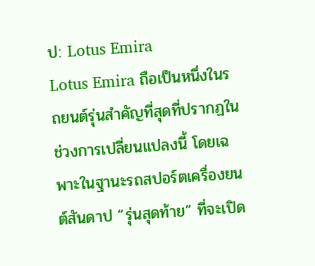ป: Lotus Emira
Lotus Emira ถือเป็นหนึ่งในรถยนต์รุ่นสำคัญที่สุดที่ปรากฏในช่วงการเปลี่ยนแปลงนี้ โดยเฉพาะในฐานะรถสปอร์ตเครื่องยนต์สันดาป “รุ่นสุดท้าย” ที่จะเปิด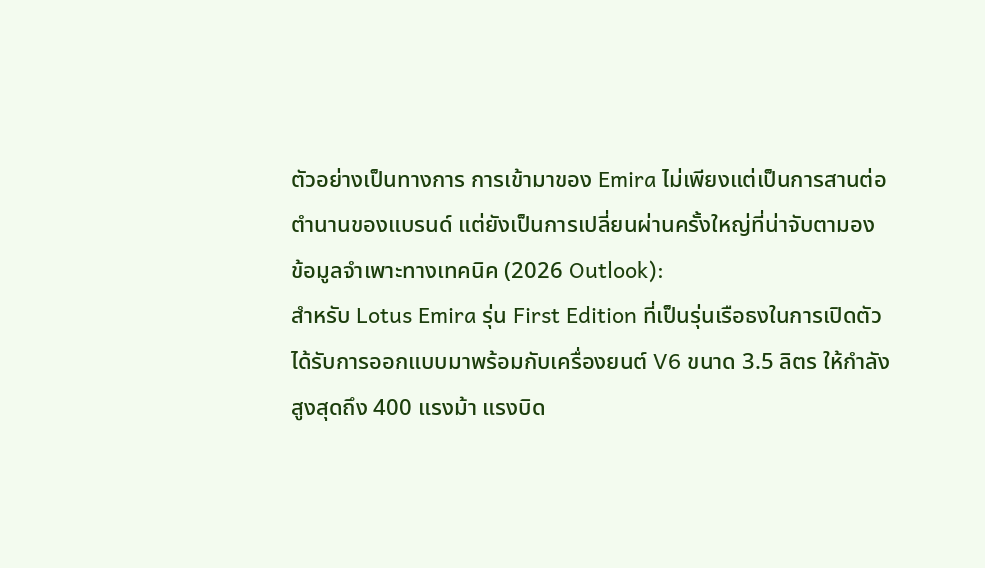ตัวอย่างเป็นทางการ การเข้ามาของ Emira ไม่เพียงแต่เป็นการสานต่อตำนานของแบรนด์ แต่ยังเป็นการเปลี่ยนผ่านครั้งใหญ่ที่น่าจับตามอง
ข้อมูลจำเพาะทางเทคนิค (2026 Outlook):
สำหรับ Lotus Emira รุ่น First Edition ที่เป็นรุ่นเรือธงในการเปิดตัว ได้รับการออกแบบมาพร้อมกับเครื่องยนต์ V6 ขนาด 3.5 ลิตร ให้กำลังสูงสุดถึง 400 แรงม้า แรงบิด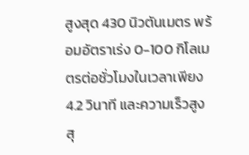สูงสุด 430 นิวตันเมตร พร้อมอัตราเร่ง 0-100 กิโลเมตรต่อชั่วโมงในเวลาเพียง 4.2 วินาที และความเร็วสูงสุ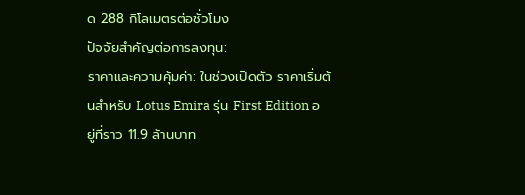ด 288 กิโลเมตรต่อชั่วโมง
ปัจจัยสำคัญต่อการลงทุน:
ราคาและความคุ้มค่า: ในช่วงเปิดตัว ราคาเริ่มต้นสำหรับ Lotus Emira รุ่น First Edition อยู่ที่ราว 11.9 ล้านบาท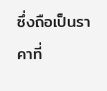ซึ่งถือเป็นราคาที่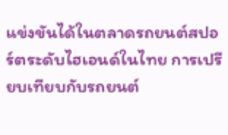แข่งขันได้ในตลาดรถยนต์สปอร์ตระดับไฮเอนด์ในไทย การเปรียบเทียบกับรถยนต์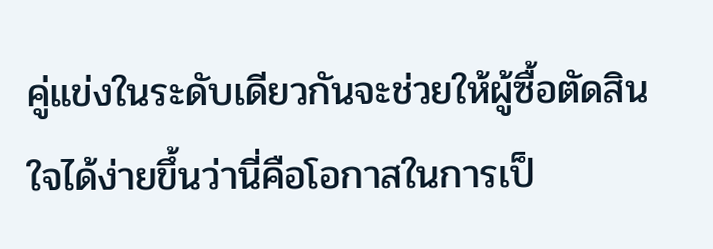คู่แข่งในระดับเดียวกันจะช่วยให้ผู้ซื้อตัดสินใจได้ง่ายขึ้นว่านี่คือโอกาสในการเป็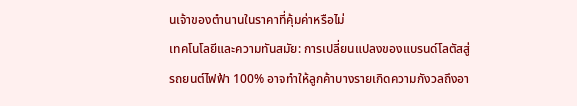นเจ้าของตำนานในราคาที่คุ้มค่าหรือไม่
เทคโนโลยีและความทันสมัย: การเปลี่ยนแปลงของแบรนด์โลตัสสู่รถยนต์ไฟฟ้า 100% อาจทำให้ลูกค้าบางรายเกิดความกังวลถึงอา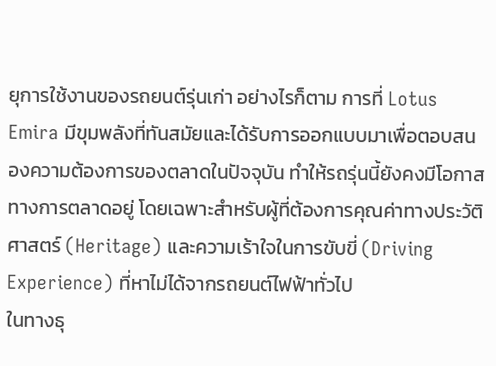ยุการใช้งานของรถยนต์รุ่นเก่า อย่างไรก็ตาม การที่ Lotus Emira มีขุมพลังที่ทันสมัยและได้รับการออกแบบมาเพื่อตอบสนองความต้องการของตลาดในปัจจุบัน ทำให้รถรุ่นนี้ยังคงมีโอกาสทางการตลาดอยู่ โดยเฉพาะสำหรับผู้ที่ต้องการคุณค่าทางประวัติศาสตร์ (Heritage) และความเร้าใจในการขับขี่ (Driving Experience) ที่หาไม่ได้จากรถยนต์ไฟฟ้าทั่วไป
ในทางธุ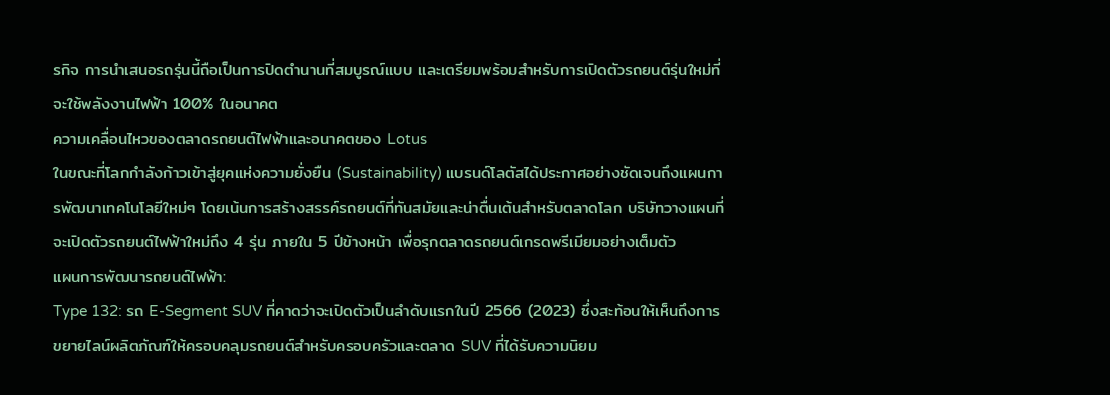รกิจ การนำเสนอรถรุ่นนี้ถือเป็นการปิดตำนานที่สมบูรณ์แบบ และเตรียมพร้อมสำหรับการเปิดตัวรถยนต์รุ่นใหม่ที่จะใช้พลังงานไฟฟ้า 100% ในอนาคต
ความเคลื่อนไหวของตลาดรถยนต์ไฟฟ้าและอนาคตของ Lotus
ในขณะที่โลกกำลังก้าวเข้าสู่ยุคแห่งความยั่งยืน (Sustainability) แบรนด์โลตัสได้ประกาศอย่างชัดเจนถึงแผนการพัฒนาเทคโนโลยีใหม่ๆ โดยเน้นการสร้างสรรค์รถยนต์ที่ทันสมัยและน่าตื่นเต้นสำหรับตลาดโลก บริษัทวางแผนที่จะเปิดตัวรถยนต์ไฟฟ้าใหม่ถึง 4 รุ่น ภายใน 5 ปีข้างหน้า เพื่อรุกตลาดรถยนต์เกรดพรีเมียมอย่างเต็มตัว
แผนการพัฒนารถยนต์ไฟฟ้า:
Type 132: รถ E-Segment SUV ที่คาดว่าจะเปิดตัวเป็นลำดับแรกในปี 2566 (2023) ซึ่งสะท้อนให้เห็นถึงการขยายไลน์ผลิตภัณฑ์ให้ครอบคลุมรถยนต์สำหรับครอบครัวและตลาด SUV ที่ได้รับความนิยม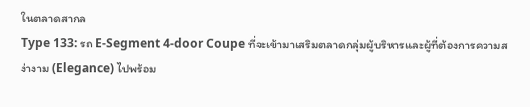ในตลาดสากล
Type 133: รถ E-Segment 4-door Coupe ที่จะเข้ามาเสริมตลาดกลุ่มผู้บริหารและผู้ที่ต้องการความสง่างาม (Elegance) ไปพร้อม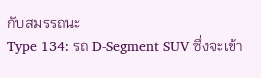กับสมรรถนะ
Type 134: รถ D-Segment SUV ซึ่งจะเข้า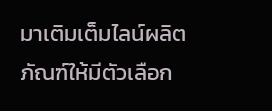มาเติมเต็มไลน์ผลิตภัณฑ์ให้มีตัวเลือก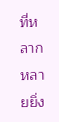ที่หลากหลายยิ่ง